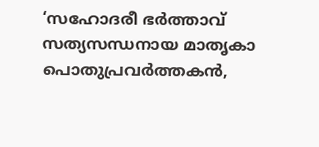‘സഹോദരീ ഭർത്താവ് സത്യസന്ധനായ മാതൃകാ പൊതുപ്രവർത്തകൻ,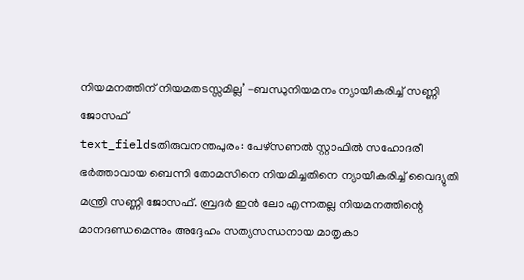നിയമനത്തിന് നിയമതടസ്സമില്ല’ -ബന്ധുനിയമനം ന്യായീകരിച്ച് സണ്ണി ജോസഫ്
text_fieldsതിരുവനന്തപുരം: പേഴ്സണൽ സ്റ്റാഫിൽ സഹോദരീ ഭർത്താവായ ബെന്നി തോമസിനെ നിയമിച്ചതിനെ ന്യായീകരിച്ച് വൈദ്യുതി മന്ത്രി സണ്ണി ജോസഫ്. ബ്രദർ ഇൻ ലോ എന്നതല്ല നിയമനത്തിന്റെ മാനദണ്ഡമെന്നും അദ്ദേഹം സത്യസന്ധനായ മാതൃകാ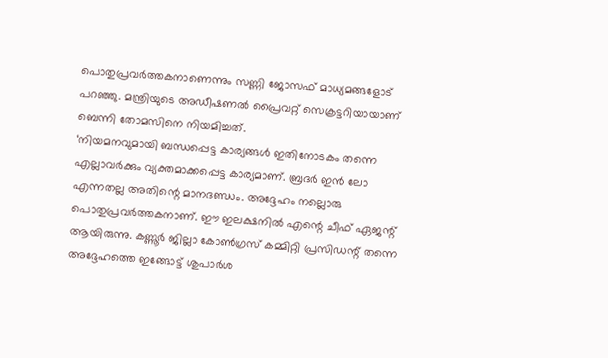പൊതുപ്രവർത്തകനാണെന്നും സണ്ണി ജോസഫ് മാധ്യമങ്ങളോട് പറഞ്ഞു. മന്ത്രിയുടെ അഡീഷണൽ പ്രൈവറ്റ് സെക്രട്ടറിയായാണ് ബെന്നി തോമസിനെ നിയമിച്ചത്.
‘നിയമനവുമായി ബന്ധപ്പെട്ട കാര്യങ്ങൾ ഇതിനോടകം തന്നെ എല്ലാവർക്കും വ്യക്തമാക്കപ്പെട്ട കാര്യമാണ്. ബ്രദർ ഇൻ ലോ എന്നതല്ല അതിന്റെ മാനദണ്ഡം. അദ്ദേഹം നല്ലൊരു പൊതുപ്രവർത്തകനാണ്. ഈ ഇലക്ഷനിൽ എന്റെ ചീഫ് ഏജന്റ് ആയിരുന്നു. കണ്ണൂർ ജില്ലാ കോൺഗ്രസ് കമ്മിറ്റി പ്രസിഡന്റ് തന്നെ അദ്ദേഹത്തെ ഇങ്ങോട്ട് ശുപാർശ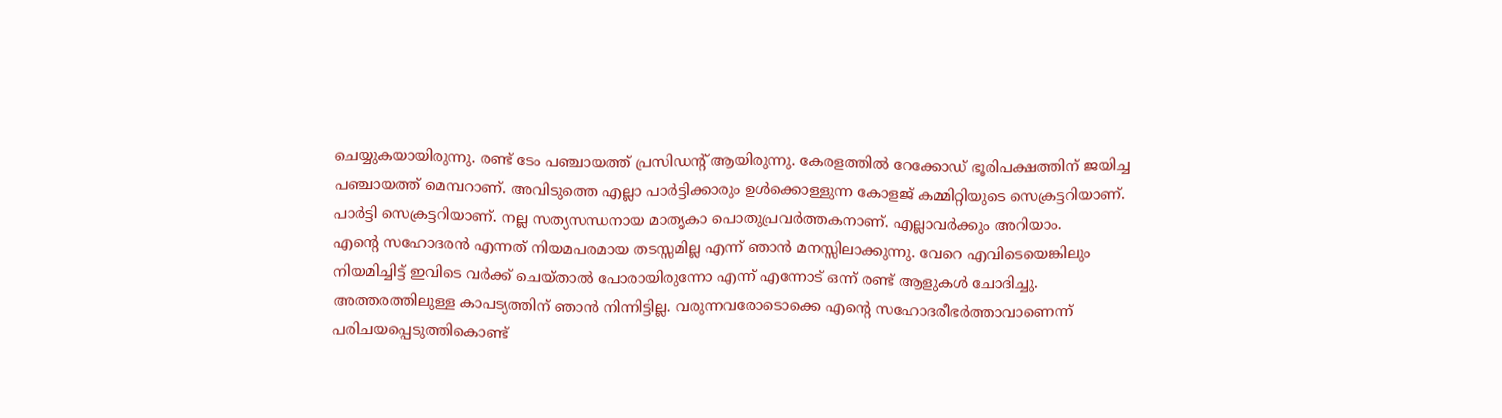ചെയ്യുകയായിരുന്നു. രണ്ട് ടേം പഞ്ചായത്ത് പ്രസിഡന്റ് ആയിരുന്നു. കേരളത്തിൽ റേക്കോഡ് ഭൂരിപക്ഷത്തിന് ജയിച്ച പഞ്ചായത്ത് മെമ്പറാണ്. അവിടുത്തെ എല്ലാ പാർട്ടിക്കാരും ഉൾക്കൊള്ളുന്ന കോളജ് കമ്മിറ്റിയുടെ സെക്രട്ടറിയാണ്. പാർട്ടി സെക്രട്ടറിയാണ്. നല്ല സത്യസന്ധനായ മാതൃകാ പൊതുപ്രവർത്തകനാണ്. എല്ലാവർക്കും അറിയാം.
എന്റെ സഹോദരൻ എന്നത് നിയമപരമായ തടസ്സമില്ല എന്ന് ഞാൻ മനസ്സിലാക്കുന്നു. വേറെ എവിടെയെങ്കിലും നിയമിച്ചിട്ട് ഇവിടെ വർക്ക് ചെയ്താൽ പോരായിരുന്നോ എന്ന് എന്നോട് ഒന്ന് രണ്ട് ആളുകൾ ചോദിച്ചു. അത്തരത്തിലുള്ള കാപട്യത്തിന് ഞാൻ നിന്നിട്ടില്ല. വരുന്നവരോടൊക്കെ എന്റെ സഹോദരീഭർത്താവാണെന്ന് പരിചയപ്പെടുത്തികൊണ്ട്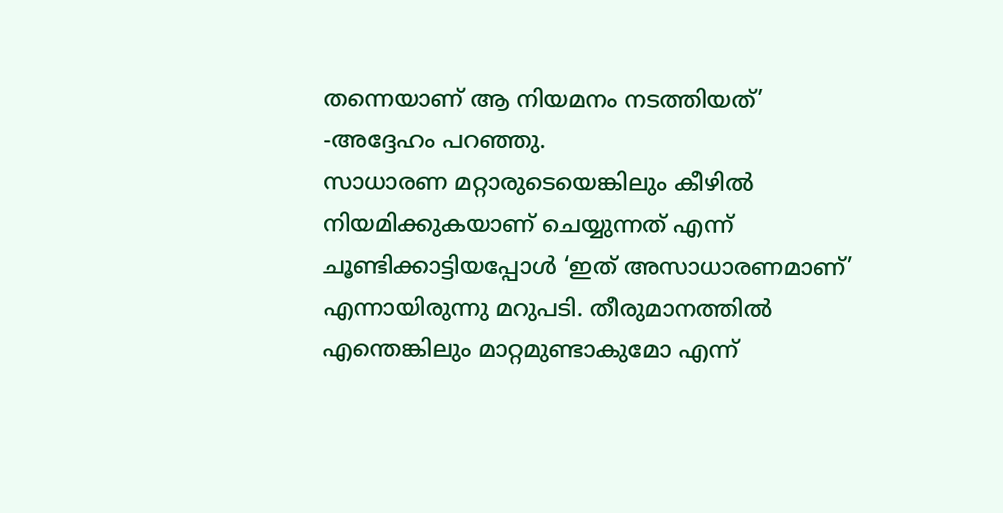തന്നെയാണ് ആ നിയമനം നടത്തിയത്’ -അദ്ദേഹം പറഞ്ഞു.
സാധാരണ മറ്റാരുടെയെങ്കിലും കീഴിൽ നിയമിക്കുകയാണ് ചെയ്യുന്നത് എന്ന് ചൂണ്ടിക്കാട്ടിയപ്പോൾ ‘ഇത് അസാധാരണമാണ്’ എന്നായിരുന്നു മറുപടി. തീരുമാനത്തിൽ എന്തെങ്കിലും മാറ്റമുണ്ടാകുമോ എന്ന്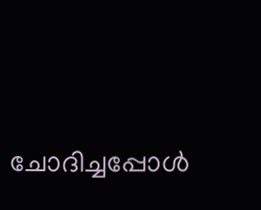ചോദിച്ചപ്പോൾ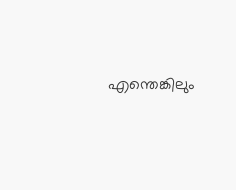എന്തെങ്കിലും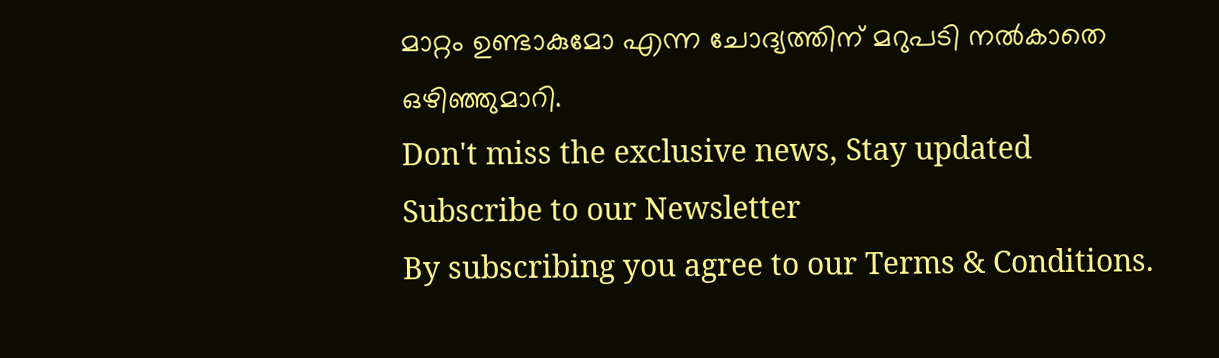മാറ്റം ഉണ്ടാകുമോ എന്ന ചോദ്യത്തിന് മറുപടി നൽകാതെ ഒഴിഞ്ഞുമാറി.
Don't miss the exclusive news, Stay updated
Subscribe to our Newsletter
By subscribing you agree to our Terms & Conditions.